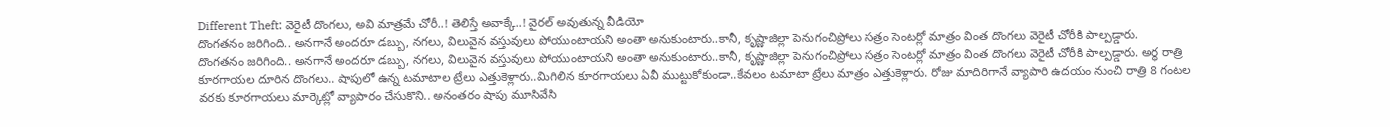Different Theft: వెరైటీ దొంగలు, అవి మాత్రమే చోరీ..! తెలిస్తే అవాక్కే..! వైరల్ అవుతున్న వీడియో
దొంగతనం జరిగింది.. అనగానే అందరూ డబ్బు, నగలు, విలువైన వస్తువులు పోయుంటాయని అంతా అనుకుంటారు..కానీ, కృష్ణాజిల్లా పెనుగంచిప్రోలు సత్రం సెంటర్లో మాత్రం వింత దొంగలు వెరైటీ చోరీకి పాల్పడ్డారు.
దొంగతనం జరిగింది.. అనగానే అందరూ డబ్బు, నగలు, విలువైన వస్తువులు పోయుంటాయని అంతా అనుకుంటారు..కానీ, కృష్ణాజిల్లా పెనుగంచిప్రోలు సత్రం సెంటర్లో మాత్రం వింత దొంగలు వెరైటీ చోరీకి పాల్పడ్డారు. అర్ధ రాత్రి కూరగాయల దూరిన దొంగలు.. షాపులో ఉన్న టమాటాల ట్రేలు ఎత్తుకెళ్లారు..మిగిలిన కూరగాయలు ఏవీ ముట్టుకోకుండా..కేవలం టమాటా ట్రేలు మాత్రం ఎత్తుకెళ్లారు. రోజు మాదిరిగానే వ్యాపారి ఉదయం నుంచి రాత్రి 8 గంటల వరకు కూరగాయలు మార్కెట్లో వ్యాపారం చేసుకొని.. అనంతరం షాపు మూసివేసి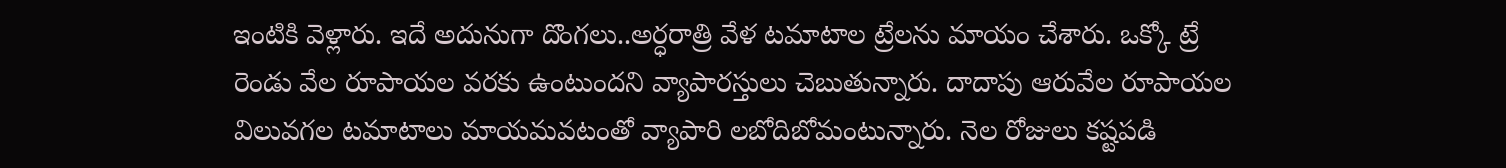ఇంటికి వెళ్లారు. ఇదే అదునుగా దొంగలు..అర్ధరాత్రి వేళ టమాటాల ట్రేలను మాయం చేశారు. ఒక్కో ట్రే రెండు వేల రూపాయల వరకు ఉంటుందని వ్యాపారస్తులు చెబుతున్నారు. దాదాపు ఆరువేల రూపాయల విలువగల టమాటాలు మాయమవటంతో వ్యాపారి లబోదిబోమంటున్నారు. నెల రోజులు కష్టపడి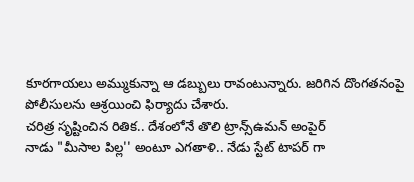కూరగాయలు అమ్ముకున్నా ఆ డబ్బులు రావంటున్నారు. జరిగిన దొంగతనంపై పోలీసులను ఆశ్రయించి ఫిర్యాదు చేశారు.
చరిత్ర సృష్టించిన రితిక.. దేశంలోనే తొలి ట్రాన్స్ఉమన్ అంపైర్
నాడు "మీసాల పిల్ల'' అంటూ ఎగతాళి.. నేడు స్టేట్ టాపర్ గా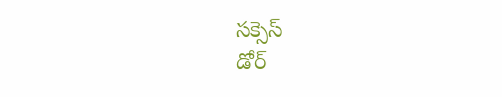సక్సెస్
డోర్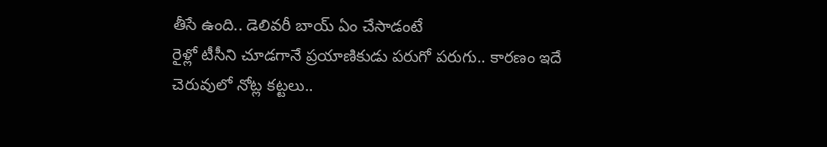తీసే ఉంది.. డెలివరీ బాయ్ ఏం చేసాడంటే
రైళ్లో టీసీని చూడగానే ప్రయాణికుడు పరుగో పరుగు.. కారణం ఇదే
చెరువులో నోట్ల కట్టలు..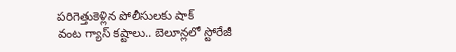పరిగెత్తుకెళ్లిన పోలీసులకు షాక్
వంట గ్యాస్ కష్టాలు.. బెలూన్లలో స్టోరేజీ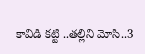కావిడి కట్టి ..తల్లిని మోసి..3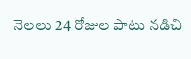నెలలు 24 రోజుల పాటు నడిచి